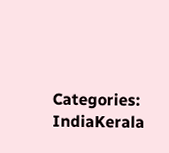Categories: IndiaKerala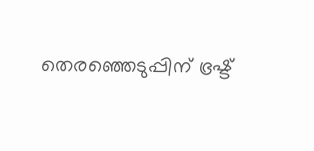തെരഞ്ഞെടുപ്പിന് ഭ്രഷ്ട്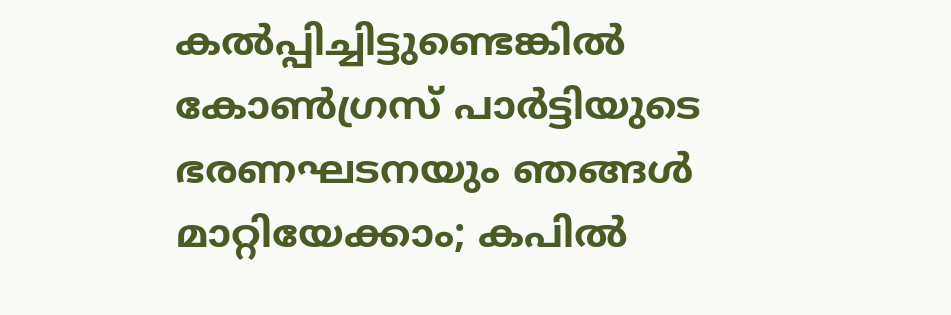കല്‍പ്പിച്ചിട്ടുണ്ടെങ്കില്‍ കോണ്‍ഗ്രസ് പാര്‍ട്ടിയുടെ ഭരണഘടനയും ഞങ്ങള്‍ മാറ്റിയേക്കാം; കപില്‍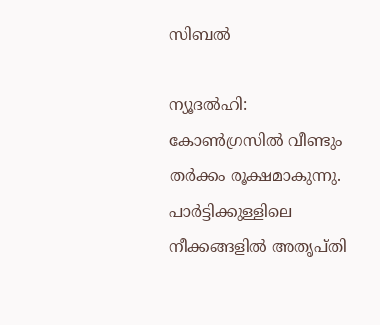സിബല്‍

ന്യൂദല്‍ഹി: കോണ്‍ഗ്രസില്‍ വീണ്ടും തര്‍ക്കം രൂക്ഷമാകുന്നു. പാര്‍ട്ടിക്കുള്ളിലെ നീക്കങ്ങളില്‍ അതൃപ്തി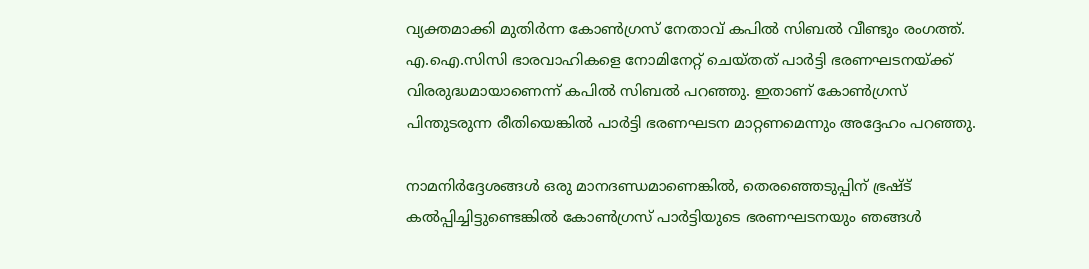വ്യക്തമാക്കി മുതിര്‍ന്ന കോണ്‍ഗ്രസ് നേതാവ് കപില്‍ സിബല്‍ വീണ്ടും രംഗത്ത്. എ.ഐ.സിസി ഭാരവാഹികളെ നോമിനേറ്റ് ചെയ്തത് പാര്‍ട്ടി ഭരണഘടനയ്ക്ക് വിരരുദ്ധമായാണെന്ന് കപില്‍ സിബല്‍ പറഞ്ഞു. ഇതാണ് കോണ്‍ഗ്രസ് പിന്തുടരുന്ന രീതിയെങ്കില്‍ പാര്‍ട്ടി ഭരണഘടന മാറ്റണമെന്നും അദ്ദേഹം പറഞ്ഞു.

നാമനിര്‍ദ്ദേശങ്ങള്‍ ഒരു മാനദണ്ഡമാണെങ്കില്‍, തെരഞ്ഞെടുപ്പിന് ഭ്രഷ്ട് കല്‍പ്പിച്ചിട്ടുണ്ടെങ്കില്‍ കോണ്‍ഗ്രസ് പാര്‍ട്ടിയുടെ ഭരണഘടനയും ഞങ്ങള്‍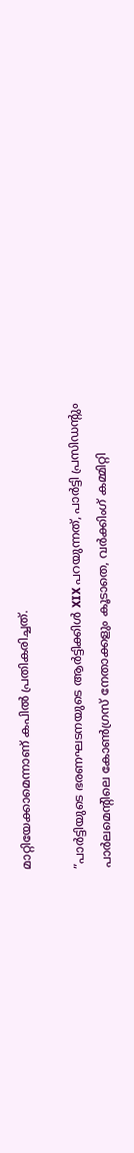മാറ്റിയേക്കാമെന്നാണ് കപില്‍ പ്രതികരിച്ചത്.

”പാര്‍ട്ടിയുടെ ഭരണഘടനയുടെ ആര്‍ട്ടിക്കിള്‍ XIX പറയുന്നത്, പാര്‍ട്ടി പ്രസിഡന്റും പാര്‍ലമെന്റിലെ കോണ്‍ഗ്രസ് നേതാക്കളും കൂടാതെ, വര്‍ക്കിംഗ് കമ്മിറ്റി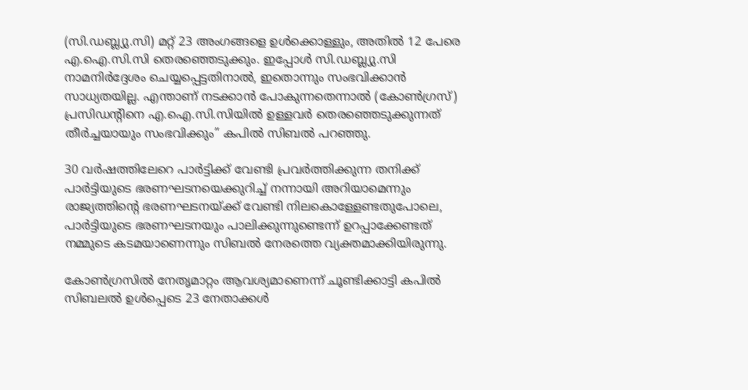(സി.ഡബ്ല്യു.സി) മറ്റ് 23 അംഗങ്ങളെ ഉള്‍ക്കൊള്ളും, അതില്‍ 12 പേരെ എ.ഐ.സി.സി തെരഞ്ഞെടുക്കും. ഇപ്പോള്‍ സി.ഡബ്ല്യു.സി നാമനിര്‍ദ്ദേശം ചെയ്യപ്പെട്ടതിനാല്‍, ഇതൊന്നും സംഭവിക്കാന്‍ സാധ്യതയില്ല. എന്താണ് നടക്കാന്‍ പോകുന്നതെന്നാല്‍ (കോണ്‍ഗ്രസ്) പ്രസിഡന്റിനെ എ.ഐ.സി.സിയില്‍ ഉള്ളവര്‍ തെരഞ്ഞെടുക്കുന്നത് തീര്‍ച്ചയായും സംഭവിക്കും” കപില്‍ സിബല്‍ പറഞ്ഞു.

30 വര്‍ഷത്തിലേറെ പാര്‍ട്ടിക്ക് വേണ്ടി പ്രവര്‍ത്തിക്കുന്ന തനിക്ക് പാര്‍ട്ടിയുടെ ഭരണഘടനയെക്കുറിച്ച് നന്നായി അറിയാമെന്നും രാജ്യത്തിന്റെ ഭരണഘടനയ്ക്ക് വേണ്ടി നിലകൊള്ളേണ്ടതുപോലെ, പാര്‍ട്ടിയുടെ ഭരണഘടനയും പാലിക്കുന്നുണ്ടെന്ന് ഉറപ്പാക്കേണ്ടത് നമ്മുടെ കടമയാണെന്നും സിബല്‍ നേരത്തെ വ്യക്തമാക്കിയിരുന്നു.

കോണ്‍ഗ്രസില്‍ നേതൃമാറ്റം ആവശ്യമാണെന്ന് ചൂണ്ടിക്കാട്ടി കപില്‍ സിബലല്‍ ഉള്‍പ്പെടെ 23 നേതാക്കള്‍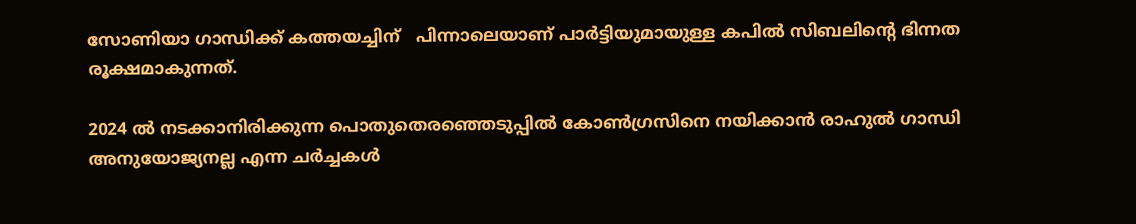സോണിയാ ഗാന്ധിക്ക് കത്തയച്ചിന്   പിന്നാലെയാണ് പാര്‍ട്ടിയുമായുള്ള കപില്‍ സിബലിന്റെ ഭിന്നത രൂക്ഷമാകുന്നത്.

2024 ല്‍ നടക്കാനിരിക്കുന്ന പൊതുതെരഞ്ഞെടുപ്പില്‍ കോണ്‍ഗ്രസിനെ നയിക്കാന്‍ രാഹുല്‍ ഗാന്ധി അനുയോജ്യനല്ല എന്ന ചര്‍ച്ചകള്‍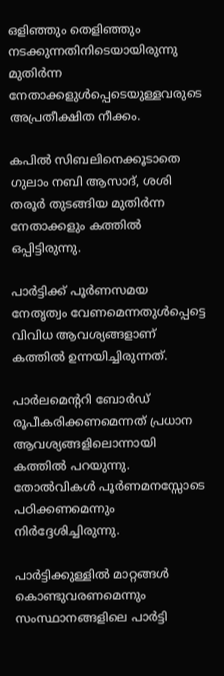ഒളിഞ്ഞും തെളിഞ്ഞും നടക്കുന്നതിനിടെയായിരുന്നു മുതിര്‍ന്ന നേതാക്കളുള്‍പ്പെടെയുള്ളവരുടെ അപ്രതീക്ഷിത നീക്കം.

കപില്‍ സിബലിനെക്കൂടാതെ ഗുലാം നബി ആസാദ്, ശശി തരൂര്‍ തുടങ്ങിയ മുതിര്‍ന്ന നേതാക്കളും കത്തില്‍ ഒപ്പിട്ടിരുന്നു.

പാര്‍ട്ടിക്ക് പൂര്‍ണസമയ നേതൃത്വം വേണമെന്നതുള്‍പ്പെട്ടെ വിവിധ ആവശ്യങ്ങളാണ് കത്തില്‍ ഉന്നയിച്ചിരുന്നത്.

പാര്‍ലമെന്ററി ബോര്‍ഡ് രൂപീകരിക്കണമെന്നത് പ്രധാന ആവശ്യങ്ങളിലൊന്നായി കത്തില്‍ പറയുന്നു. തോല്‍വികള്‍ പൂര്‍ണമനസ്സോടെ പഠിക്കണമെന്നും നിര്‍ദ്ദേശിച്ചിരുന്നു.

പാര്‍ട്ടിക്കുള്ളില്‍ മാറ്റങ്ങള്‍ കൊണ്ടുവരണമെന്നും സംസ്ഥാനങ്ങളിലെ പാര്‍ട്ടി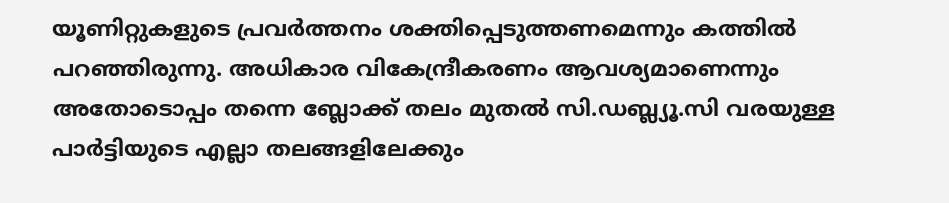യൂണിറ്റുകളുടെ പ്രവര്‍ത്തനം ശക്തിപ്പെടുത്തണമെന്നും കത്തില്‍ പറഞ്ഞിരുന്നു. അധികാര വികേന്ദ്രീകരണം ആവശ്യമാണെന്നും അതോടൊപ്പം തന്നെ ബ്ലോക്ക് തലം മുതല്‍ സി.ഡബ്ല്യൂ.സി വരയുള്ള പാര്‍ട്ടിയുടെ എല്ലാ തലങ്ങളിലേക്കും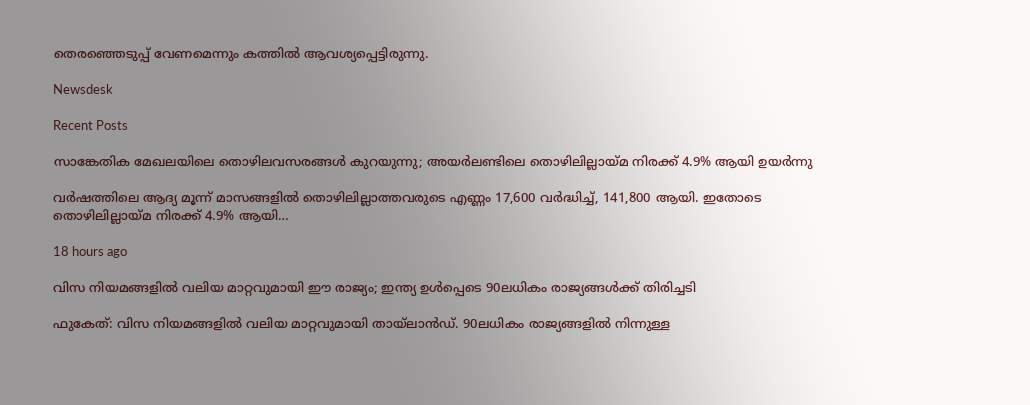തെരഞ്ഞെടുപ്പ് വേണമെന്നും കത്തില്‍ ആവശ്യപ്പെട്ടിരുന്നു.

Newsdesk

Recent Posts

സാങ്കേതിക മേഖലയിലെ തൊഴിലവസരങ്ങൾ കുറയുന്നു; അയർലണ്ടിലെ തൊഴിലില്ലായ്മ നിരക്ക് 4.9% ആയി ഉയർന്നു

വർഷത്തിലെ ആദ്യ മൂന്ന് മാസങ്ങളിൽ തൊഴിലില്ലാത്തവരുടെ എണ്ണം 17,600 വർദ്ധിച്ച്, 141,800 ആയി. ഇതോടെ തൊഴിലില്ലായ്മ നിരക്ക് 4.9% ആയി…

18 hours ago

വിസ നിയമങ്ങളിൽ വലിയ മാറ്റവുമായി ഈ രാജ്യം; ഇന്ത്യ ഉൾപ്പെടെ 90ലധികം രാജ്യങ്ങൾക്ക് തിരിച്ചടി

ഫുകേത്: വിസ നിയമങ്ങളിൽ വലിയ മാറ്റവുമായി തായ്ലാൻഡ്. 90ലധികം രാജ്യങ്ങളിൽ നിന്നുള്ള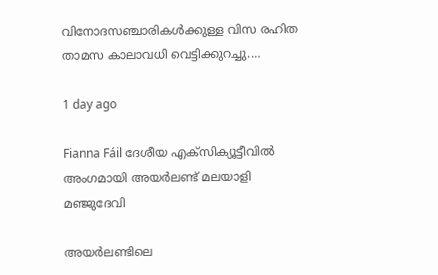വിനോദസഞ്ചാരികൾക്കുള്ള വിസ രഹിത താമസ കാലാവധി വെട്ടിക്കുറച്ചു.…

1 day ago

Fianna Fáil ദേശീയ എക്സിക്യൂട്ടീവിൽ അംഗമായി അയർലണ്ട് മലയാളി മഞ്ജുദേവി

അയർലണ്ടിലെ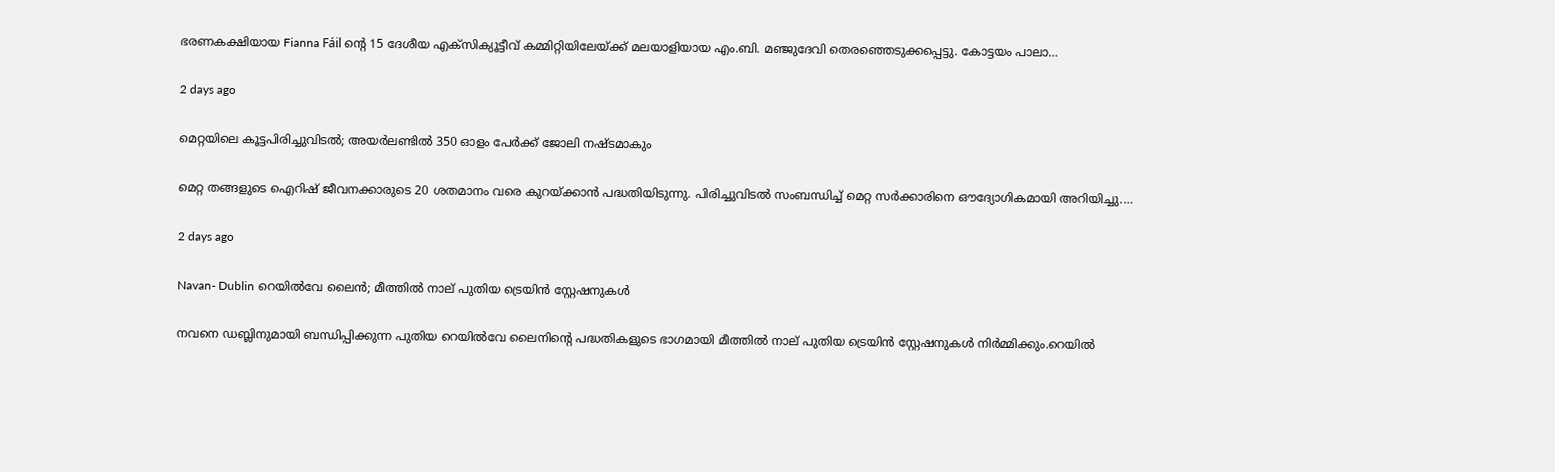ഭരണകക്ഷിയായ Fianna Fáil ന്റെ 15 ദേശീയ എക്സിക്യൂട്ടീവ് കമ്മിറ്റിയിലേയ്ക്ക് മലയാളിയായ എം.ബി. മഞ്ജുദേവി തെരഞ്ഞെടുക്കപ്പെട്ടു. കോട്ടയം പാലാ…

2 days ago

മെറ്റയിലെ കൂട്ടപിരിച്ചുവിടൽ; അയർലണ്ടിൽ 350 ഓളം പേർക്ക് ജോലി നഷ്ടമാകും

മെറ്റ തങ്ങളുടെ ഐറിഷ് ജീവനക്കാരുടെ 20 ശതമാനം വരെ കുറയ്ക്കാൻ പദ്ധതിയിടുന്നു. പിരിച്ചുവിടൽ സംബന്ധിച്ച് മെറ്റ സർക്കാരിനെ ഔദ്യോഗികമായി അറിയിച്ചു.…

2 days ago

Navan- Dublin റെയിൽവേ ലൈൻ; മീത്തിൽ നാല് പുതിയ ട്രെയിൻ സ്റ്റേഷനുകൾ

നവനെ ഡബ്ലിനുമായി ബന്ധിപ്പിക്കുന്ന പുതിയ റെയിൽവേ ലൈനിന്റെ പദ്ധതികളുടെ ഭാഗമായി മീത്തിൽ നാല് പുതിയ ട്രെയിൻ സ്റ്റേഷനുകൾ നിർമ്മിക്കും.റെയിൽ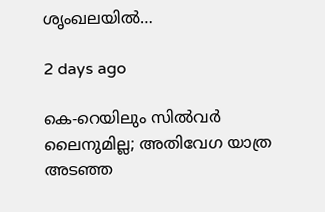ശൃംഖലയിൽ…

2 days ago

കെ-റെയിലും സിൽവർ ലൈനുമില്ല; അതിവേഗ യാത്ര അ‍ടഞ്ഞ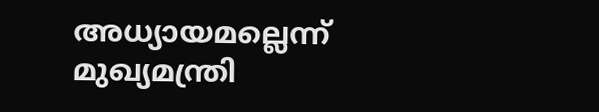അധ്യായമല്ലെന്ന് മുഖ്യമന്ത്രി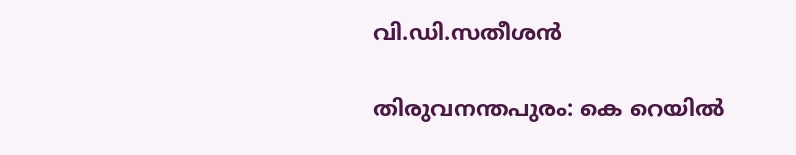വി.ഡി.സതീശൻ

തിരുവനന്തപുരം: കെ റെയിൽ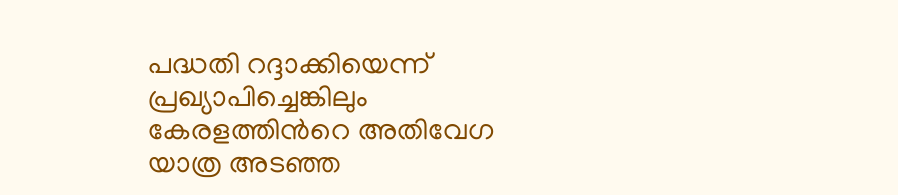പദ്ധതി റദ്ദാക്കിയെന്ന് പ്രഖ്യാപിച്ചെങ്കിലും കേരളത്തിന്‍റെ അതിവേഗ യാത്ര അ‍ടഞ്ഞ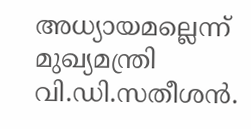അധ്യായമല്ലെന്ന് മുഖ്യമന്ത്രി വി.ഡി.സതീശൻ.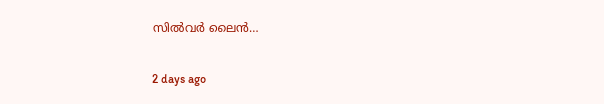സിൽവർ ലൈൻ…

2 days ago